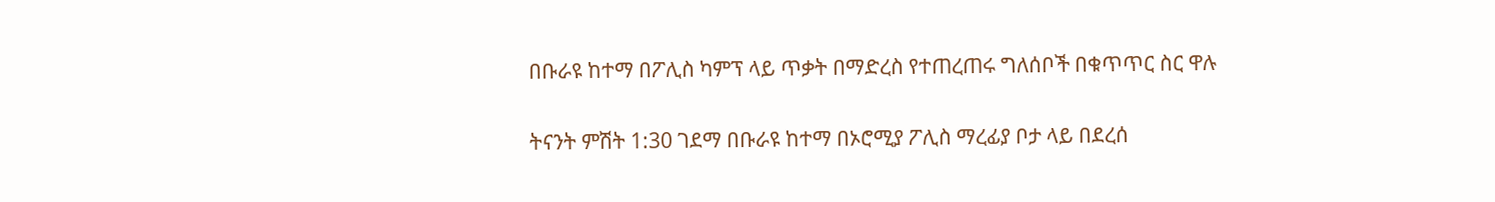በቡራዩ ከተማ በፖሊስ ካምፕ ላይ ጥቃት በማድረስ የተጠረጠሩ ግለሰቦች በቁጥጥር ስር ዋሉ

ትናንት ምሽት 1:30 ገደማ በቡራዩ ከተማ በኦሮሚያ ፖሊስ ማረፊያ ቦታ ላይ በደረሰ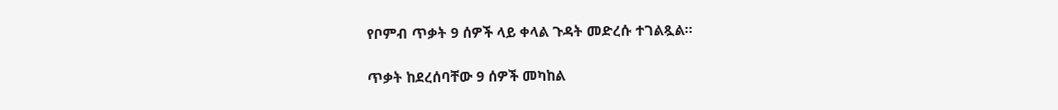የቦምብ ጥቃት 9 ሰዎች ላይ ቀላል ጉዳት መድረሱ ተገልጿል፡፡

ጥቃት ከደረሰባቸው 9 ሰዎች መካከል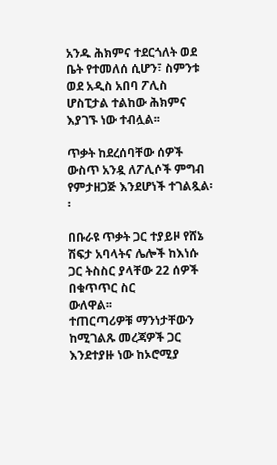አንዱ ሕክምና ተደርጎለት ወደ ቤት የተመለሰ ሲሆን፣ ስምንቱ ወደ አዲስ አበባ ፖሊስ ሆስፒታል ተልከው ሕክምና እያገኙ ነው ተብሏል፡፡

ጥቃት ከደረሰባቸው ሰዎች ውስጥ አንዷ ለፖሊሶች ምግብ የምታዘጋጅ እንደሆነች ተገልጿል፡፡

በቡራዩ ጥቃት ጋር ተያይዞ የሸኔ ሽፍታ አባላትና ሌሎች ከእነሱ ጋር ትስስር ያላቸው 22 ሰዎች በቁጥጥር ስር
ውለዋል፡፡
ተጠርጣሪዎቹ ማንነታቸውን ከሚገልጹ መረጃዎች ጋር እንደተያዙ ነው ከኦሮሚያ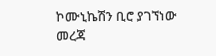ኮሙኒኬሽን ቢሮ ያገኘነው መረጃ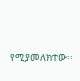የሚያመለክተው፡፡